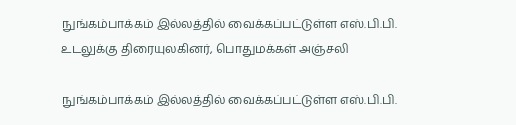நுங்கம்பாக்கம் இல்லத்தில் வைக்கப்பட்டுள்ள எஸ்.பி.பி. உடலுக்கு திரையுலகினர், பொதுமக்கள் அஞ்சலி

நுங்கம்பாக்கம் இல்லத்தில் வைக்கப்பட்டுள்ள எஸ்.பி.பி.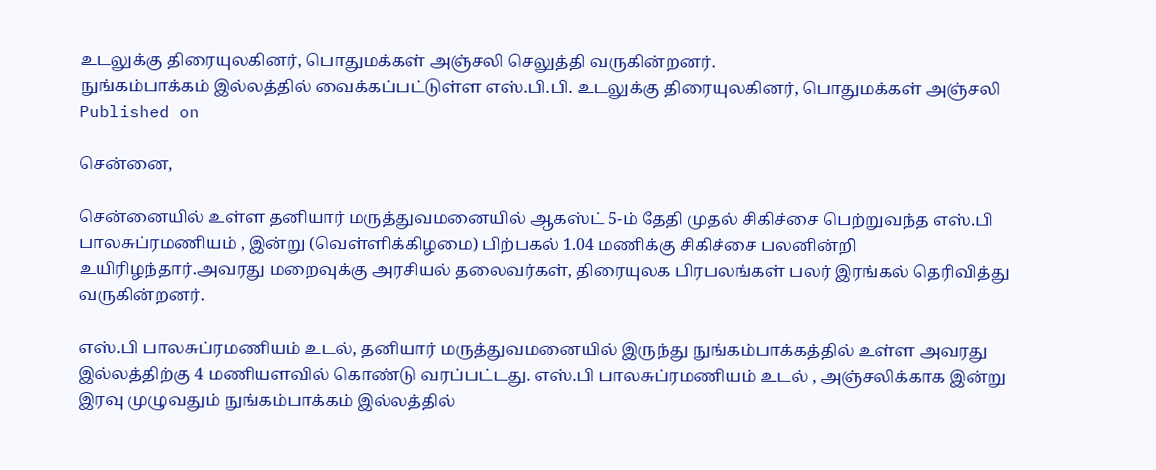உடலுக்கு திரையுலகினர், பொதுமக்கள் அஞ்சலி செலுத்தி வருகின்றனர்.
நுங்கம்பாக்கம் இல்லத்தில் வைக்கப்பட்டுள்ள எஸ்.பி.பி. உடலுக்கு திரையுலகினர், பொதுமக்கள் அஞ்சலி
Published on

சென்னை,

சென்னையில் உள்ள தனியார் மருத்துவமனையில் ஆகஸ்ட் 5-ம் தேதி முதல் சிகிச்சை பெற்றுவந்த எஸ்.பி பாலசுப்ரமணியம் , இன்று (வெள்ளிக்கிழமை) பிற்பகல் 1.04 மணிக்கு சிகிச்சை பலனின்றி உயிரிழந்தார்.அவரது மறைவுக்கு அரசியல் தலைவர்கள், திரையுலக பிரபலங்கள் பலர் இரங்கல் தெரிவித்து வருகின்றனர்.

எஸ்.பி பாலசுப்ரமணியம் உடல், தனியார் மருத்துவமனையில் இருந்து நுங்கம்பாக்கத்தில் உள்ள அவரது இல்லத்திற்கு 4 மணியளவில் கொண்டு வரப்பட்டது. எஸ்.பி பாலசுப்ரமணியம் உடல் , அஞ்சலிக்காக இன்று இரவு முழுவதும் நுங்கம்பாக்கம் இல்லத்தில்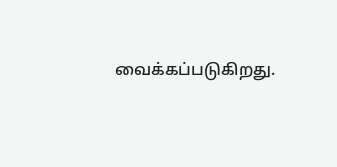வைக்கப்படுகிறது.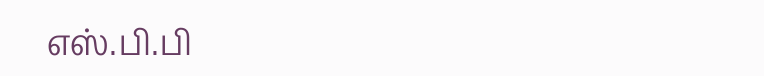எஸ்.பி.பி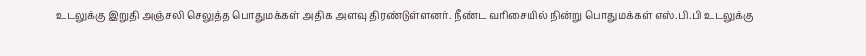உடலுக்கு இறுதி அஞ்சலி செலுத்த பொதுமக்கள் அதிக அளவு திரண்டுள்ளனர். நீண்ட வரிசையில் நின்று பொதுமக்கள் எஸ்.பி.பி உடலுக்கு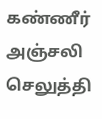கண்ணீர் அஞ்சலி செலுத்தி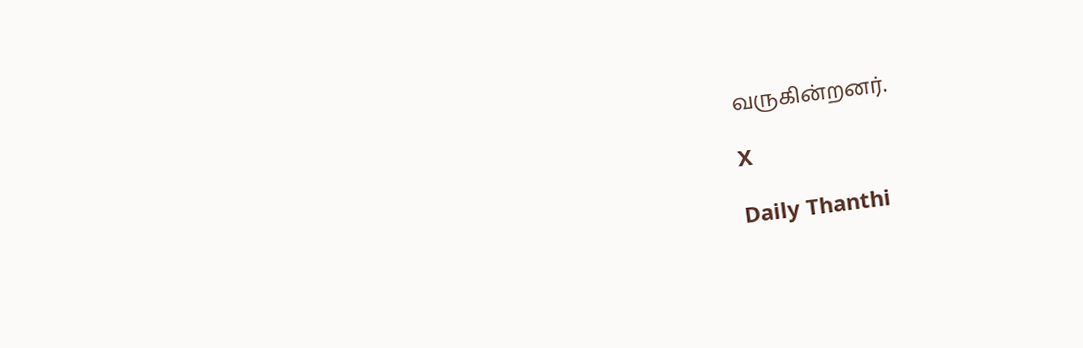வருகின்றனர்.

X

Daily Thanthi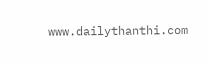www.dailythanthi.com